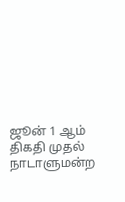ஜூன் 1 ஆம் திகதி முதல் நாடாளுமன்ற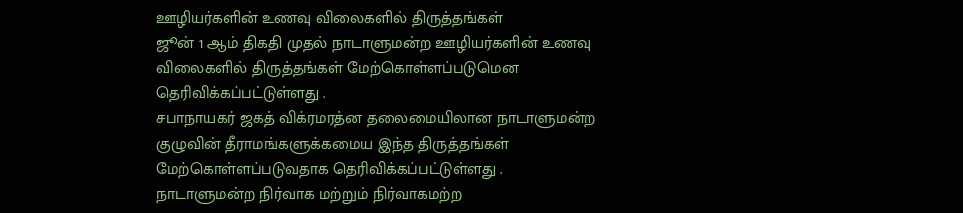ஊழியர்களின் உணவு விலைகளில் திருத்தங்கள்
ஜூன் 1 ஆம் திகதி முதல் நாடாளுமன்ற ஊழியர்களின் உணவு விலைகளில் திருத்தங்கள் மேற்கொள்ளப்படுமென தெரிவிக்கப்பட்டுள்ளது .
சபாநாயகர் ஜகத் விக்ரமரத்ன தலைமையிலான நாடாளுமன்ற குழுவின் தீராமங்களுக்கமைய இந்த திருத்தங்கள் மேற்கொள்ளப்படுவதாக தெரிவிக்கப்பட்டுள்ளது .
நாடாளுமன்ற நிர்வாக மற்றும் நிர்வாகமற்ற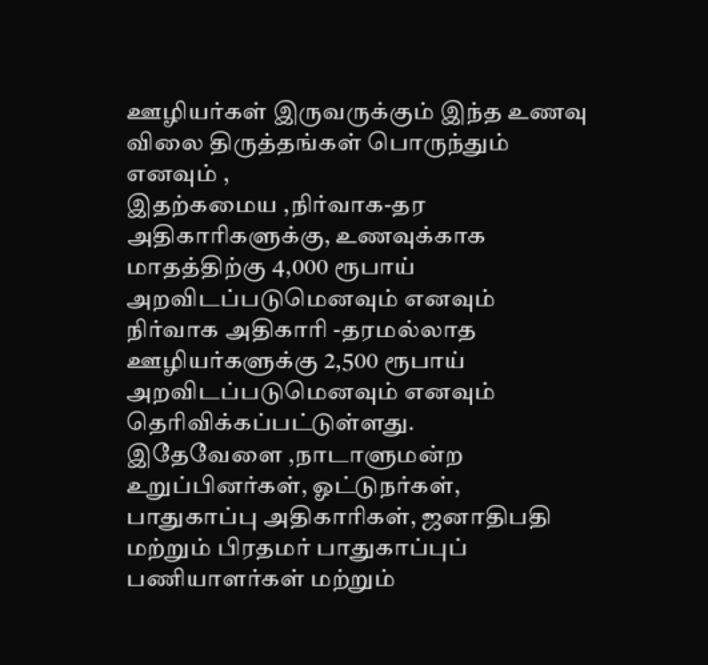ஊழியர்கள் இருவருக்கும் இந்த உணவு விலை திருத்தங்கள் பொருந்தும் எனவும் ,
இதற்கமைய ,நிர்வாக-தர அதிகாரிகளுக்கு, உணவுக்காக மாதத்திற்கு 4,000 ரூபாய் அறவிடப்படுமெனவும் எனவும் நிர்வாக அதிகாரி -தரமல்லாத ஊழியர்களுக்கு 2,500 ரூபாய் அறவிடப்படுமெனவும் எனவும் தெரிவிக்கப்பட்டுள்ளது.
இதேவேளை ,நாடாளுமன்ற உறுப்பினர்கள், ஓட்டுநர்கள், பாதுகாப்பு அதிகாரிகள், ஜனாதிபதி மற்றும் பிரதமர் பாதுகாப்புப் பணியாளர்கள் மற்றும்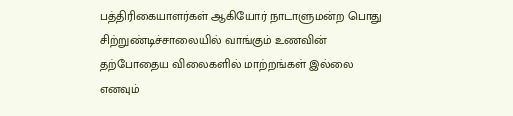பத்திரிகையாளர்கள் ஆகியோர் நாடாளுமன்ற பொது சிற்றுண்டிச்சாலையில் வாங்கும் உணவின் தற்போதைய விலைகளில் மாற்றங்கள் இல்லை எனவும்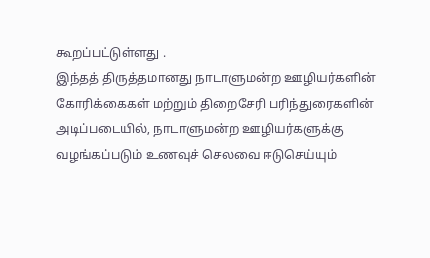கூறப்பட்டுள்ளது .
இந்தத் திருத்தமானது நாடாளுமன்ற ஊழியர்களின் கோரிக்கைகள் மற்றும் திறைசேரி பரிந்துரைகளின் அடிப்படையில், நாடாளுமன்ற ஊழியர்களுக்கு வழங்கப்படும் உணவுச் செலவை ஈடுசெய்யும்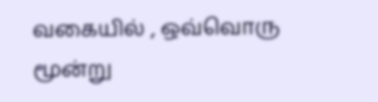வகையில் , ஒவ்வொரு மூன்று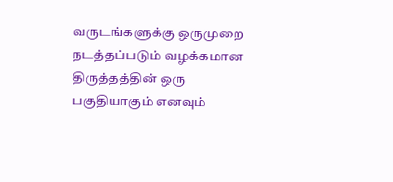வருடங்களுக்கு ஒருமுறை நடத்தப்படும் வழக்கமான திருத்தத்தின் ஒரு பகுதியாகும் எனவும்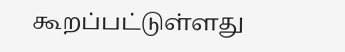கூறப்பட்டுள்ளது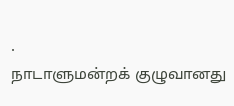.
நாடாளுமன்றக் குழுவானது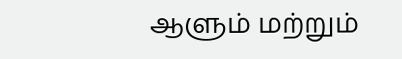ஆளும் மற்றும்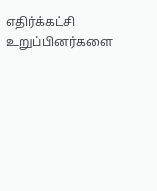எதிர்க்கட்சி உறுப்பினர்களை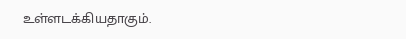உள்ளடக்கியதாகும்.